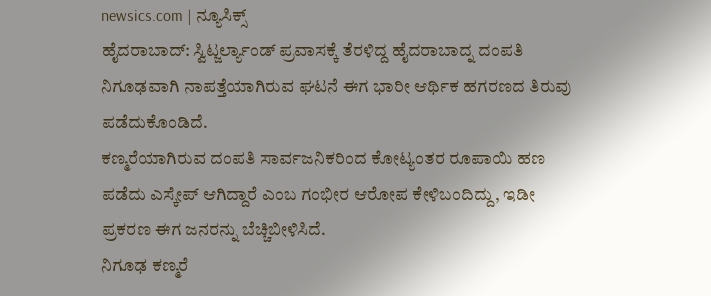newsics.com | ನ್ಯೂಸಿಕ್ಸ್
ಹೈದರಾಬಾದ್: ಸ್ವಿಟ್ಜರ್ಲ್ಯಾಂಡ್ ಪ್ರವಾಸಕ್ಕೆ ತೆರಳಿದ್ದ ಹೈದರಾಬಾದ್ನ ದಂಪತಿ ನಿಗೂಢವಾಗಿ ನಾಪತ್ತೆಯಾಗಿರುವ ಘಟನೆ ಈಗ ಭಾರೀ ಆರ್ಥಿಕ ಹಗರಣದ ತಿರುವು ಪಡೆದುಕೊಂಡಿದೆ.
ಕಣ್ಮರೆಯಾಗಿರುವ ದಂಪತಿ ಸಾರ್ವಜನಿಕರಿಂದ ಕೋಟ್ಯಂತರ ರೂಪಾಯಿ ಹಣ ಪಡೆದು ಎಸ್ಕೇಪ್ ಆಗಿದ್ದಾರೆ ಎಂಬ ಗಂಭೀರ ಆರೋಪ ಕೇಳಿಬಂದಿದ್ದು, ಇಡೀ ಪ್ರಕರಣ ಈಗ ಜನರನ್ನು ಬೆಚ್ಚಿಬೀಳಿಸಿದೆ.
ನಿಗೂಢ ಕಣ್ಮರೆ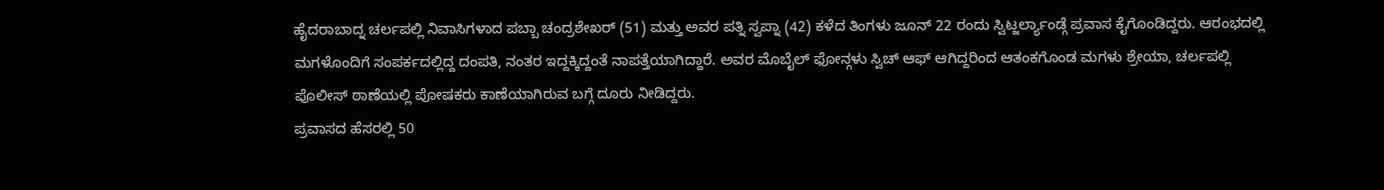ಹೈದರಾಬಾದ್ನ ಚರ್ಲಪಲ್ಲಿ ನಿವಾಸಿಗಳಾದ ಪಬ್ಬಾ ಚಂದ್ರಶೇಖರ್ (51) ಮತ್ತು ಅವರ ಪತ್ನಿ ಸ್ವಪ್ನಾ (42) ಕಳೆದ ತಿಂಗಳು ಜೂನ್ 22 ರಂದು ಸ್ವಿಟ್ಜರ್ಲ್ಯಾಂಡ್ಗೆ ಪ್ರವಾಸ ಕೈಗೊಂಡಿದ್ದರು. ಆರಂಭದಲ್ಲಿ ಮಗಳೊಂದಿಗೆ ಸಂಪರ್ಕದಲ್ಲಿದ್ದ ದಂಪತಿ, ನಂತರ ಇದ್ದಕ್ಕಿದ್ದಂತೆ ನಾಪತ್ತೆಯಾಗಿದ್ದಾರೆ. ಅವರ ಮೊಬೈಲ್ ಫೋನ್ಗಳು ಸ್ವಿಚ್ ಆಫ್ ಆಗಿದ್ದರಿಂದ ಆತಂಕಗೊಂಡ ಮಗಳು ಶ್ರೇಯಾ, ಚರ್ಲಪಲ್ಲಿ ಪೊಲೀಸ್ ಠಾಣೆಯಲ್ಲಿ ಪೋಷಕರು ಕಾಣೆಯಾಗಿರುವ ಬಗ್ಗೆ ದೂರು ನೀಡಿದ್ದರು.
ಪ್ರವಾಸದ ಹೆಸರಲ್ಲಿ 50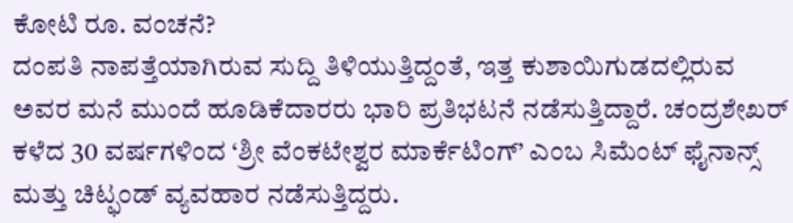ಕೋಟಿ ರೂ. ವಂಚನೆ?
ದಂಪತಿ ನಾಪತ್ತೆಯಾಗಿರುವ ಸುದ್ದಿ ತಿಳಿಯುತ್ತಿದ್ದಂತೆ, ಇತ್ತ ಕುಶಾಯಿಗುಡದಲ್ಲಿರುವ ಅವರ ಮನೆ ಮುಂದೆ ಹೂಡಿಕೆದಾರರು ಭಾರಿ ಪ್ರತಿಭಟನೆ ನಡೆಸುತ್ತಿದ್ದಾರೆ. ಚಂದ್ರಶೇಖರ್ ಕಳೆದ 30 ವರ್ಷಗಳಿಂದ ‘ಶ್ರೀ ವೆಂಕಟೇಶ್ವರ ಮಾರ್ಕೆಟಿಂಗ್’ ಎಂಬ ಸಿಮೆಂಟ್ ಫೈನಾನ್ಸ್ ಮತ್ತು ಚಿಟ್ಫಂಡ್ ವ್ಯವಹಾರ ನಡೆಸುತ್ತಿದ್ದರು.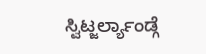ಸ್ವಿಟ್ಜರ್ಲ್ಯಾಂಡ್ಗೆ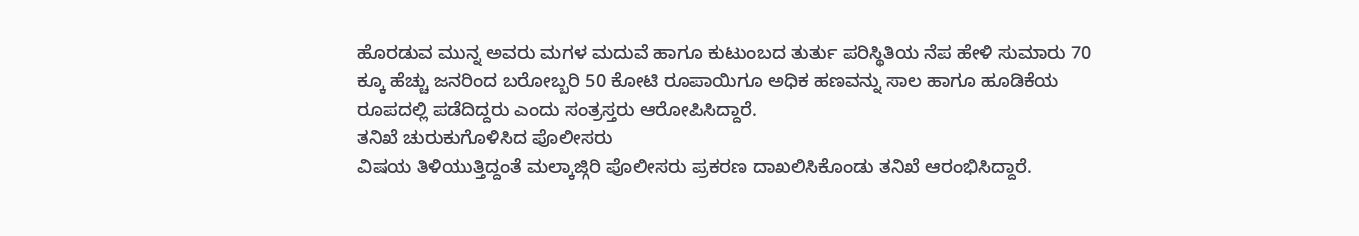ಹೊರಡುವ ಮುನ್ನ ಅವರು ಮಗಳ ಮದುವೆ ಹಾಗೂ ಕುಟುಂಬದ ತುರ್ತು ಪರಿಸ್ಥಿತಿಯ ನೆಪ ಹೇಳಿ ಸುಮಾರು 70 ಕ್ಕೂ ಹೆಚ್ಚು ಜನರಿಂದ ಬರೋಬ್ಬರಿ 50 ಕೋಟಿ ರೂಪಾಯಿಗೂ ಅಧಿಕ ಹಣವನ್ನು ಸಾಲ ಹಾಗೂ ಹೂಡಿಕೆಯ ರೂಪದಲ್ಲಿ ಪಡೆದಿದ್ದರು ಎಂದು ಸಂತ್ರಸ್ತರು ಆರೋಪಿಸಿದ್ದಾರೆ.
ತನಿಖೆ ಚುರುಕುಗೊಳಿಸಿದ ಪೊಲೀಸರು
ವಿಷಯ ತಿಳಿಯುತ್ತಿದ್ದಂತೆ ಮಲ್ಕಾಜ್ಗಿರಿ ಪೊಲೀಸರು ಪ್ರಕರಣ ದಾಖಲಿಸಿಕೊಂಡು ತನಿಖೆ ಆರಂಭಿಸಿದ್ದಾರೆ.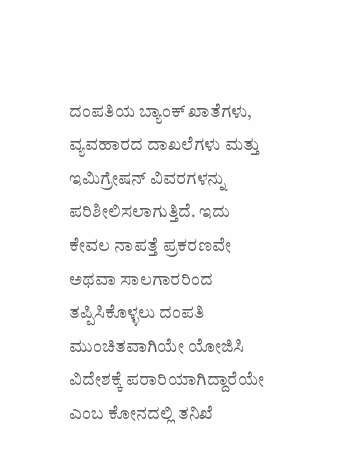ದಂಪತಿಯ ಬ್ಯಾಂಕ್ ಖಾತೆಗಳು, ವ್ಯವಹಾರದ ದಾಖಲೆಗಳು ಮತ್ತು ಇಮಿಗ್ರೇಷನ್ ವಿವರಗಳನ್ನು ಪರಿಶೀಲಿಸಲಾಗುತ್ತಿದೆ. ಇದು ಕೇವಲ ನಾಪತ್ತೆ ಪ್ರಕರಣವೇ ಅಥವಾ ಸಾಲಗಾರರಿಂದ ತಪ್ಪಿಸಿಕೊಳ್ಳಲು ದಂಪತಿ ಮುಂಚಿತವಾಗಿಯೇ ಯೋಜಿಸಿ ವಿದೇಶಕ್ಕೆ ಪರಾರಿಯಾಗಿದ್ದಾರೆಯೇ ಎಂಬ ಕೋನದಲ್ಲಿ ತನಿಖೆ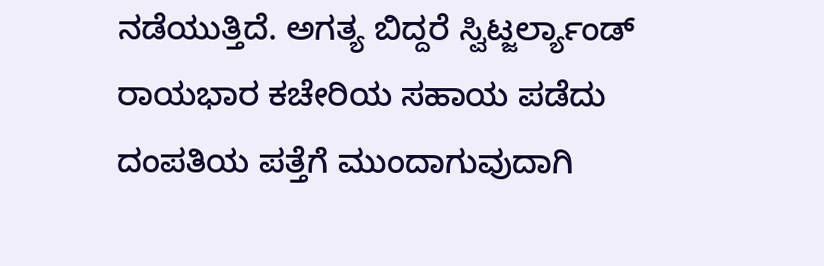ನಡೆಯುತ್ತಿದೆ. ಅಗತ್ಯ ಬಿದ್ದರೆ ಸ್ವಿಟ್ಜರ್ಲ್ಯಾಂಡ್ ರಾಯಭಾರ ಕಚೇರಿಯ ಸಹಾಯ ಪಡೆದು ದಂಪತಿಯ ಪತ್ತೆಗೆ ಮುಂದಾಗುವುದಾಗಿ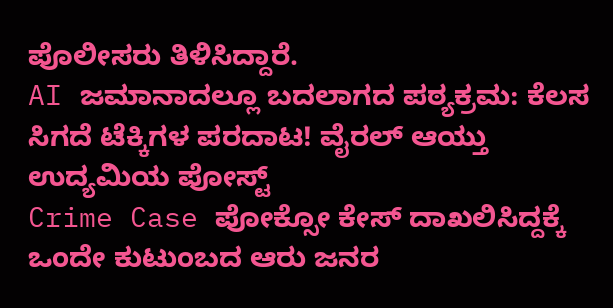ಪೊಲೀಸರು ತಿಳಿಸಿದ್ದಾರೆ.
AI ಜಮಾನಾದಲ್ಲೂ ಬದಲಾಗದ ಪಠ್ಯಕ್ರಮ: ಕೆಲಸ ಸಿಗದೆ ಟೆಕ್ಕಿಗಳ ಪರದಾಟ! ವೈರಲ್ ಆಯ್ತು ಉದ್ಯಮಿಯ ಪೋಸ್ಟ್
Crime Case ಪೋಕ್ಸೋ ಕೇಸ್ ದಾಖಲಿಸಿದ್ದಕ್ಕೆ ಒಂದೇ ಕುಟುಂಬದ ಆರು ಜನರ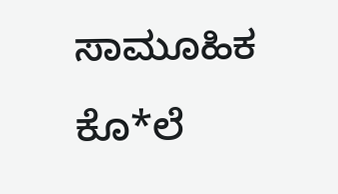ಸಾಮೂಹಿಕ ಕೊ*ಲೆ